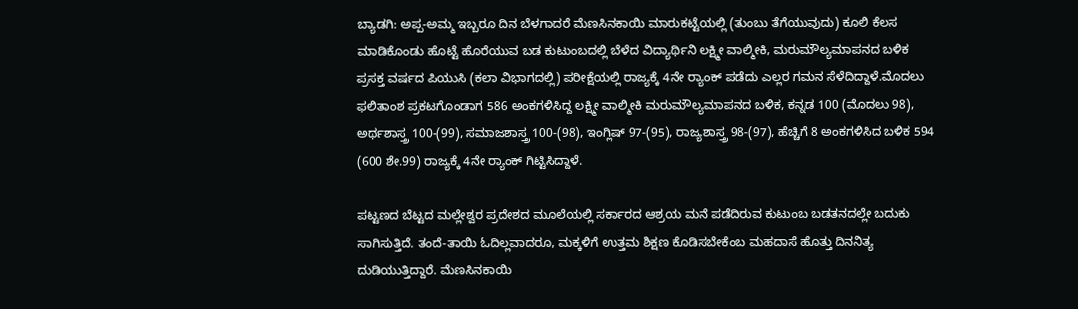ಬ್ಯಾಡಗಿ: ಅಪ್ಪ-ಅಮ್ಮ ಇಬ್ಬರೂ ದಿನ ಬೆಳಗಾದರೆ ಮೆಣಸಿನಕಾಯಿ ಮಾರುಕಟ್ಟೆಯಲ್ಲಿ (ತುಂಬು ತೆಗೆಯುವುದು) ಕೂಲಿ ಕೆಲಸ ಮಾಡಿಕೊಂಡು ಹೊಟ್ಟೆ ಹೊರೆಯುವ ಬಡ ಕುಟುಂಬದಲ್ಲಿ ಬೆಳೆದ ವಿದ್ಯಾರ್ಥಿನಿ ಲಕ್ಷ್ಮೀ ವಾಲ್ಮೀಕಿ, ಮರುಮೌಲ್ಯಮಾಪನದ ಬಳಿಕ ಪ್ರಸಕ್ತ ವರ್ಷದ ಪಿಯುಸಿ (ಕಲಾ ವಿಭಾಗದಲ್ಲಿ) ಪರೀಕ್ಷೆಯಲ್ಲಿ ರಾಜ್ಯಕ್ಕೆ 4ನೇ ರ‍್ಯಾಂಕ್ ಪಡೆದು ಎಲ್ಲರ ಗಮನ ಸೆಳೆದಿದ್ದಾಳೆ.ಮೊದಲು ಫಲಿತಾಂಶ ಪ್ರಕಟಗೊಂಡಾಗ 586 ಅಂಕಗಳಿಸಿದ್ದ ಲಕ್ಷ್ಮೀ ವಾಲ್ಮೀಕಿ ಮರುಮೌಲ್ಯಮಾಪನದ ಬಳಿಕ, ಕನ್ನಡ 100 (ಮೊದಲು 98), ಅರ್ಥಶಾಸ್ತ್ರ 100-(99), ಸಮಾಜಶಾಸ್ತ್ರ 100-(98), ಇಂಗ್ಲಿಷ್ 97-(95), ರಾಜ್ಯಶಾಸ್ತ್ರ 98-(97), ಹೆಚ್ಚಿಗೆ 8 ಅಂಕಗಳಿಸಿದ ಬಳಿಕ 594 (600 ಶೇ.99) ರಾಜ್ಯಕ್ಕೆ 4ನೇ ರ‍್ಯಾಂಕ್ ಗಿಟ್ಟಿಸಿದ್ದಾಳೆ.

ಪಟ್ಟಣದ ಬೆಟ್ಟದ ಮಲ್ಲೇಶ್ವರ ಪ್ರದೇಶದ ಮೂಲೆಯಲ್ಲಿ ಸರ್ಕಾರದ ಆಶ್ರಯ ಮನೆ ಪಡೆದಿರುವ ಕುಟುಂಬ ಬಡತನದಲ್ಲೇ ಬದುಕು ಸಾಗಿಸುತ್ತಿದೆ. ತಂದೆ-ತಾಯಿ ಓದಿಲ್ಲವಾದರೂ, ಮಕ್ಕಳಿಗೆ ಉತ್ತಮ ಶಿಕ್ಷಣ ಕೊಡಿಸಬೇಕೆಂಬ ಮಹದಾಸೆ ಹೊತ್ತು ದಿನನಿತ್ಯ ದುಡಿಯುತ್ತಿದ್ದಾರೆ. ಮೆಣಸಿನಕಾಯಿ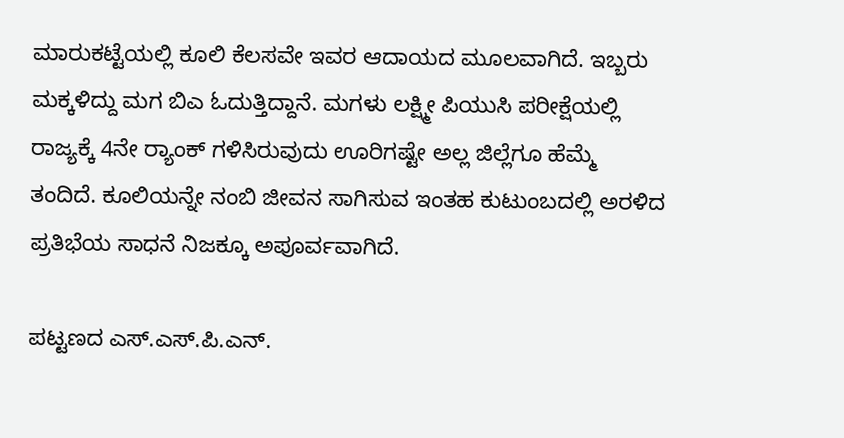ಮಾರುಕಟ್ಟೆಯಲ್ಲಿ ಕೂಲಿ ಕೆಲಸವೇ ಇವರ ಆದಾಯದ ಮೂಲವಾಗಿದೆ. ಇಬ್ಬರು ಮಕ್ಕಳಿದ್ದು ಮಗ ಬಿಎ ಓದುತ್ತಿದ್ದಾನೆ. ಮಗಳು ಲಕ್ಷ್ಮೀ ಪಿಯುಸಿ ಪರೀಕ್ಷೆಯಲ್ಲಿ ರಾಜ್ಯಕ್ಕೆ 4ನೇ ರ‍್ಯಾಂಕ್ ಗಳಿಸಿರುವುದು ಊರಿಗಷ್ಟೇ ಅಲ್ಲ ಜಿಲ್ಲೆಗೂ ಹೆಮ್ಮೆ ತಂದಿದೆ. ಕೂಲಿಯನ್ನೇ ನಂಬಿ ಜೀವನ ಸಾಗಿಸುವ ಇಂತಹ ಕುಟುಂಬದಲ್ಲಿ ಅರಳಿದ ಪ್ರತಿಭೆಯ ಸಾಧನೆ ನಿಜಕ್ಕೂ ಅಪೂರ್ವವಾಗಿದೆ.

ಪಟ್ಟಣದ ಎಸ್.ಎಸ್.ಪಿ.ಎನ್.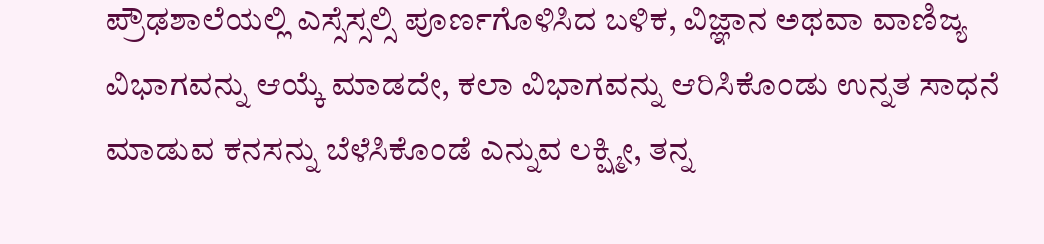ಪ್ರೌಢಶಾಲೆಯಲ್ಲಿ ಎಸ್ಸೆಸ್ಸಲ್ಸಿ ಪೂರ್ಣಗೊಳಿಸಿದ ಬಳಿಕ, ವಿಜ್ಞಾನ ಅಥವಾ ವಾಣಿಜ್ಯ ವಿಭಾಗವನ್ನು ಆಯ್ಕೆ ಮಾಡದೇ, ಕಲಾ ವಿಭಾಗವನ್ನು ಆರಿಸಿಕೊಂಡು ಉನ್ನತ ಸಾಧನೆ ಮಾಡುವ ಕನಸನ್ನು ಬೆಳೆಸಿಕೊಂಡೆ ಎನ್ನುವ ಲಕ್ಷ್ಮೀ, ತನ್ನ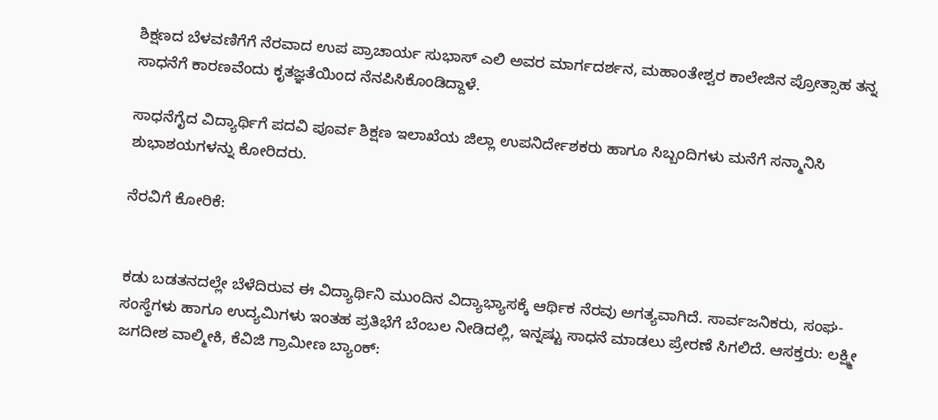ಶಿಕ್ಷಣದ ಬೆಳವಣಿಗೆಗೆ ನೆರವಾದ ಉಪ ಪ್ರಾಚಾರ್ಯ ಸುಭಾಸ್ ಎಲಿ ಅವರ ಮಾರ್ಗದರ್ಶನ, ಮಹಾಂತೇಶ್ವರ ಕಾಲೇಜಿನ ಪ್ರೋತ್ಸಾಹ ತನ್ನ ಸಾಧನೆಗೆ ಕಾರಣವೆಂದು ಕೃತಜ್ಞತೆಯಿಂದ ನೆನಪಿಸಿಕೊಂಡಿದ್ದಾಳೆ.

ಸಾಧನೆಗೈದ ವಿದ್ಯಾರ್ಥಿಗೆ ಪದವಿ ಪೂರ್ವ ಶಿಕ್ಷಣ ಇಲಾಖೆಯ ಜಿಲ್ಲಾ ಉಪನಿರ್ದೇಶಕರು ಹಾಗೂ ಸಿಬ್ಬಂದಿಗಳು ಮನೆಗೆ ಸನ್ಮಾನಿಸಿ ಶುಭಾಶಯಗಳನ್ನು ಕೋರಿದರು.

ನೆರವಿಗೆ ಕೋರಿಕೆ:


ಕಡು ಬಡತನದಲ್ಲೇ ಬೆಳೆದಿರುವ ಈ ವಿದ್ಯಾರ್ಥಿನಿ ಮುಂದಿನ ವಿದ್ಯಾಭ್ಯಾಸಕ್ಕೆ ಆರ್ಥಿಕ ನೆರವು ಅಗತ್ಯವಾಗಿದೆ. ಸಾರ್ವಜನಿಕರು, ಸಂಘ-ಸಂಸ್ಥೆಗಳು ಹಾಗೂ ಉದ್ಯಮಿಗಳು ಇಂತಹ ಪ್ರತಿಭೆಗೆ ಬೆಂಬಲ ನೀಡಿದಲ್ಲಿ, ಇನ್ನಷ್ಟು ಸಾಧನೆ ಮಾಡಲು ಪ್ರೇರಣೆ ಸಿಗಲಿದೆ. ಆಸಕ್ತರು: ಲಕ್ಷ್ಮೀ ಜಗದೀಶ ವಾಲ್ಮೀಕಿ, ಕೆವಿಜಿ ಗ್ರಾಮೀಣ ಬ್ಯಾಂಕ್: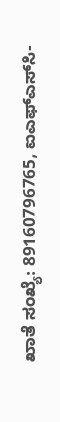ಖಾತೆ ಸಂಖ್ಯೆ: 89160796765, ಐಎಫ್‌ಎಸ್‌ಸಿ-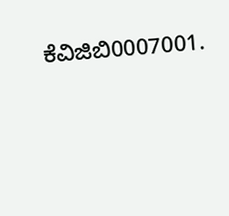ಕೆವಿಜಿಬಿ0007001.